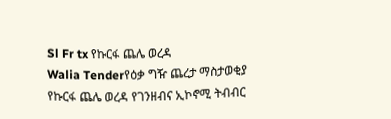Sl Fr tx የኩርፋ ጨሌ ወረዳ
Walia Tenderየዕቃ ግዥ ጨረታ ማስታወቂያ
የኩርፋ ጨሌ ወረዳ የገንዘብና ኢኮኖሚ ትብብር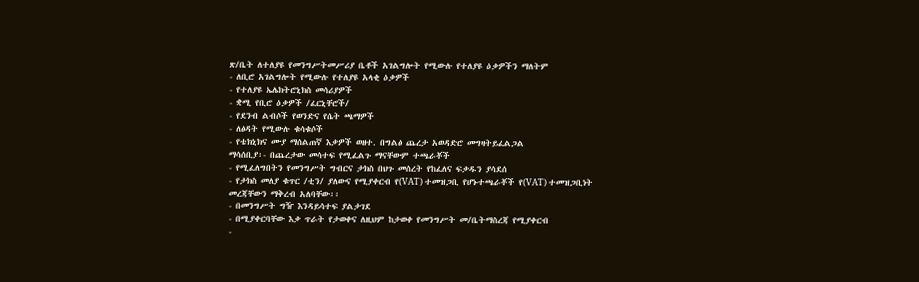ጽ/ቤት ለተለያዩ የመንግሥትመሥሪያ ቤቶች አገልግሎት የሚውሉ የተለያዩ ዕቃዎችን ማለትም
- ለቢሮ አገልግሎት የሚውሉ የተለያዩ አላቂ ዕቃዎች
- የተለያዩ ኤሌክትሮኒክስ መሳሪያዎች
- ቋሚ የቢሮ ዕቃዎች /ፈርኒቸሮች/
- የደንብ ልብሶች የወንድና የሴት ጫማዎች
- ለፅዳት የሚውሉ ቁሳቁሶች
- የቴክኒክና ሙያ ማሰልጠኛ እቃዎች ወዘተ. በግልፅ ጨረታ አወዳድሮ መግዛትይፈልጋል
ማሳሰቢያ፡- በጨረታው መሳተፍ የሚፈልጉ ማናቸውም ተጫራቾች
- የሚፈለግበትን የመንግሥት ግብርና ታክስ በህጉ መሰረት የከፈለና ፍቃዱን ያሳደሰ
- የታክስ መለያ ቁጥር /ቲን/ ያለውና የሚያቀርብ የ(VAT) ተመዝጋቢ የሆኑተጫራቾች የ(VAT) ተመዝጋቢነት መረጃቸውን ማቅረብ አለባቸው፡፡
- በመንግሥት ግዥ እንዳይሳተፍ ያልታገደ
- በሚያቀርባቸው እቃ ጥራት የታወቀና ለዚህም ከታወቀ የመንግሥት መ/ቤትማስረጃ የሚያቀርብ
-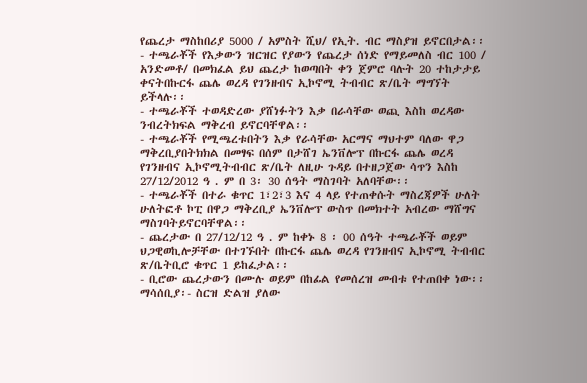የጨረታ ማስከበሪያ 5000 / አምስት ሺህ/ የኢት. ብር ማስያዝ ይኖርበታል፡፡
- ተጫራቾች የእቃውን ዝርዝር የያውን የጨረታ ሰነድ የማይመለስ ብር 100 / አንድመቶ/ በመክፈል ይህ ጨረታ ከወጣበት ቀን ጀምሮ ባሉት 20 ተከታታይ ቀናትበኩርፋ ጨሌ ወረዳ የገንዘብና ኢኮኖሚ ትብብር ጽ/ቤት ማግኘት ይችላሉ፡፡
- ተጫራቾች ተወዳድረው ያሸነፉትን እቃ በራሳቸው ወጪ እስከ ወረዳው ንብረትክፍል ማቅረብ ይኖርባቸዋል፡፡
- ተጫራቾች የሚጫረቱበትን እቃ የራሳቸው አርማና ማህተም ባለው ዋጋ ማቅረቢያበትክክል በመፃፍ በሰም በታሸገ ኤንቨሎፕ በኩርፋ ጨሌ ወረዳ የገንዘብና ኢኮኖሚትብብር ጽ/ቤት ለዚሁ ጉዳይ በተዘጋጀው ሳጥን እስከ 27/12/2012 ዓ . ም በ 3፡ 30 ሰዓት ማስገባት አለባቸው፡፡
- ተጫራቾች በተራ ቁጥር 1፣2፣3 እና 4 ላይ የተጠቀሱት ማስረጃዎች ሁለት ሁለትፎቶ ኮፒ በዋጋ ማቅረቢያ ኤንቨሎፕ ውስጥ በመክተት አብረው ማሸግና ማስገባትይኖርባቸዋል፡፡
- ጨረታው በ 27/12/12 ዓ . ም ከቀኑ 8 ፡ 00 ሰዓት ተጫራቾች ወይም ህጋዊወኪሎቻቸው በተገኙበት በኩርፋ ጨሌ ወረዳ የገንዘብና ኢኮኖሚ ትብብር ጽ/ቤትቢሮ ቁጥር 1 ይከፈታል፡፡
- ቢሮው ጨረታውን በሙሉ ወይም በከፊል የመሰረዝ መብቱ የተጠበቀ ነው፡፡
ማሳሰቢያ፡- ስርዝ ድልዝ ያለው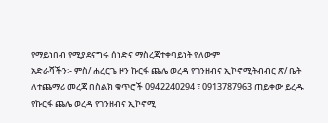የማይነበብ የሚያደናግሩ ሰነድና ማስረጃተቀባይነት የለውም
አድራሻችን፡- ምስ/ ሐረርጌ ዞን ኩርፋ ጨሌ ወረዳ የገንዘብና ኢኮኖሚትብብር ጽ/ ቤት
ለተጨማሪ መረጃ በስልክ ቁጥሮች 0942240294 ፣ 0913787963 ጠይቀው ይረዱ
የኩርፋ ጨሌ ወረዳ የገንዘብና ኢኮኖሚ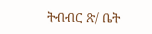ትብብር ጽ/ ቤት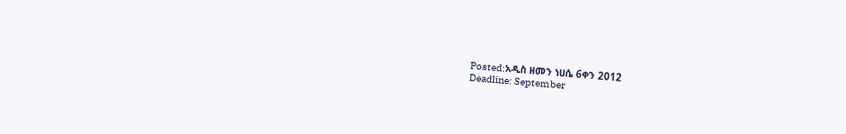Posted:አዲስ ዘመን ነሀሴ 6ቀን 2012
Deadline: September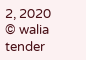2, 2020
© walia tender